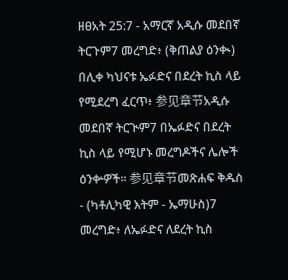ዘፀአት 25:7 - አማርኛ አዲሱ መደበኛ ትርጉም7 መረግድ፥ (ቅጠልያ ዕንቊ) በሊቀ ካህናቱ ኤፉድና በደረት ኪስ ላይ የሚደረግ ፈርጥ፥ 参见章节አዲሱ መደበኛ ትርጒም7 በኤፉድና በደረት ኪስ ላይ የሚሆኑ መረግዶችና ሌሎች ዕንቍዎች። 参见章节መጽሐፍ ቅዱስ - (ካቶሊካዊ እትም - ኤማሁስ)7 መረግድ፥ ለኤፉድና ለደረት ኪስ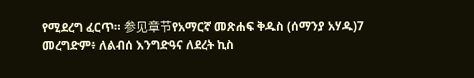የሚደረግ ፈርጥ። 参见章节የአማርኛ መጽሐፍ ቅዱስ (ሰማንያ አሃዱ)7 መረግድም፥ ለልብሰ እንግድዓና ለደረት ኪስ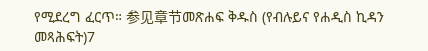የሚደረግ ፈርጥ። 参见章节መጽሐፍ ቅዱስ (የብሉይና የሐዲስ ኪዳን መጻሕፍት)7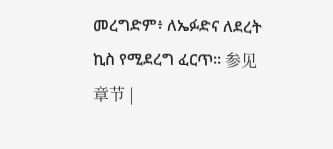መረግድም፥ ለኤፉድና ለደረት ኪስ የሚደረግ ፈርጥ። 参见章节 |